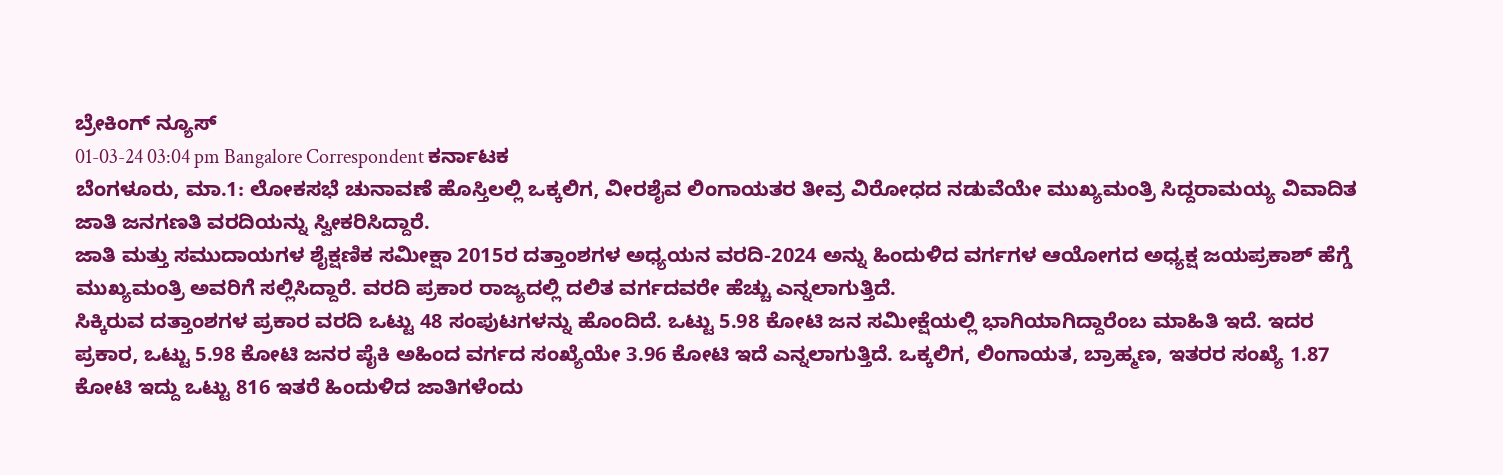ಬ್ರೇಕಿಂಗ್ ನ್ಯೂಸ್
01-03-24 03:04 pm Bangalore Correspondent ಕರ್ನಾಟಕ
ಬೆಂಗಳೂರು, ಮಾ.1: ಲೋಕಸಭೆ ಚುನಾವಣೆ ಹೊಸ್ತಿಲಲ್ಲಿ ಒಕ್ಕಲಿಗ, ವೀರಶೈವ ಲಿಂಗಾಯತರ ತೀವ್ರ ವಿರೋಧದ ನಡುವೆಯೇ ಮುಖ್ಯಮಂತ್ರಿ ಸಿದ್ದರಾಮಯ್ಯ ವಿವಾದಿತ ಜಾತಿ ಜನಗಣತಿ ವರದಿಯನ್ನು ಸ್ವೀಕರಿಸಿದ್ದಾರೆ.
ಜಾತಿ ಮತ್ತು ಸಮುದಾಯಗಳ ಶೈಕ್ಷಣಿಕ ಸಮೀಕ್ಷಾ 2015ರ ದತ್ತಾಂಶಗಳ ಅಧ್ಯಯನ ವರದಿ-2024 ಅನ್ನು ಹಿಂದುಳಿದ ವರ್ಗಗಳ ಆಯೋಗದ ಅಧ್ಯಕ್ಷ ಜಯಪ್ರಕಾಶ್ ಹೆಗ್ಡೆ ಮುಖ್ಯಮಂತ್ರಿ ಅವರಿಗೆ ಸಲ್ಲಿಸಿದ್ದಾರೆ. ವರದಿ ಪ್ರಕಾರ ರಾಜ್ಯದಲ್ಲಿ ದಲಿತ ವರ್ಗದವರೇ ಹೆಚ್ಚು ಎನ್ನಲಾಗುತ್ತಿದೆ.
ಸಿಕ್ಕಿರುವ ದತ್ತಾಂಶಗಳ ಪ್ರಕಾರ ವರದಿ ಒಟ್ಟು 48 ಸಂಪುಟಗಳನ್ನು ಹೊಂದಿದೆ. ಒಟ್ಟು 5.98 ಕೋಟಿ ಜನ ಸಮೀಕ್ಷೆಯಲ್ಲಿ ಭಾಗಿಯಾಗಿದ್ದಾರೆಂಬ ಮಾಹಿತಿ ಇದೆ. ಇದರ ಪ್ರಕಾರ, ಒಟ್ಟು 5.98 ಕೋಟಿ ಜನರ ಪೈಕಿ ಅಹಿಂದ ವರ್ಗದ ಸಂಖ್ಯೆಯೇ 3.96 ಕೋಟಿ ಇದೆ ಎನ್ನಲಾಗುತ್ತಿದೆ. ಒಕ್ಕಲಿಗ, ಲಿಂಗಾಯತ, ಬ್ರಾಹ್ಮಣ, ಇತರರ ಸಂಖ್ಯೆ 1.87 ಕೋಟಿ ಇದ್ದು ಒಟ್ಟು 816 ಇತರೆ ಹಿಂದುಳಿದ ಜಾತಿಗಳೆಂದು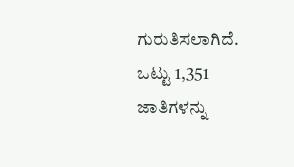ಗುರುತಿಸಲಾಗಿದೆ.
ಒಟ್ಟು 1,351 ಜಾತಿಗಳನ್ನು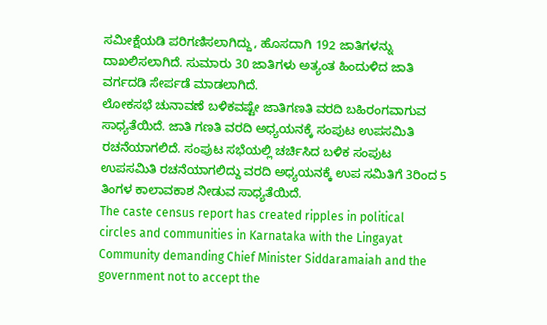ಸಮೀಕ್ಷೆಯಡಿ ಪರಿಗಣಿಸಲಾಗಿದ್ದು, ಹೊಸದಾಗಿ 192 ಜಾತಿಗಳನ್ನು ದಾಖಲಿಸಲಾಗಿದೆ. ಸುಮಾರು 30 ಜಾತಿಗಳು ಅತ್ಯಂತ ಹಿಂದುಳಿದ ಜಾತಿ ವರ್ಗದಡಿ ಸೇರ್ಪಡೆ ಮಾಡಲಾಗಿದೆ.
ಲೋಕಸಭೆ ಚುನಾವಣೆ ಬಳಿಕವಷ್ಟೇ ಜಾತಿಗಣತಿ ವರದಿ ಬಹಿರಂಗವಾಗುವ ಸಾಧ್ಯತೆಯಿದೆ. ಜಾತಿ ಗಣತಿ ವರದಿ ಅಧ್ಯಯನಕ್ಕೆ ಸಂಪುಟ ಉಪಸಮಿತಿ ರಚನೆಯಾಗಲಿದೆ. ಸಂಪುಟ ಸಭೆಯಲ್ಲಿ ಚರ್ಚಿಸಿದ ಬಳಿಕ ಸಂಪುಟ ಉಪಸಮಿತಿ ರಚನೆಯಾಗಲಿದ್ದು ವರದಿ ಅಧ್ಯಯನಕ್ಕೆ ಉಪ ಸಮಿತಿಗೆ 3ರಿಂದ 5 ತಿಂಗಳ ಕಾಲಾವಕಾಶ ನೀಡುವ ಸಾಧ್ಯತೆಯಿದೆ.
The caste census report has created ripples in political circles and communities in Karnataka with the Lingayat Community demanding Chief Minister Siddaramaiah and the government not to accept the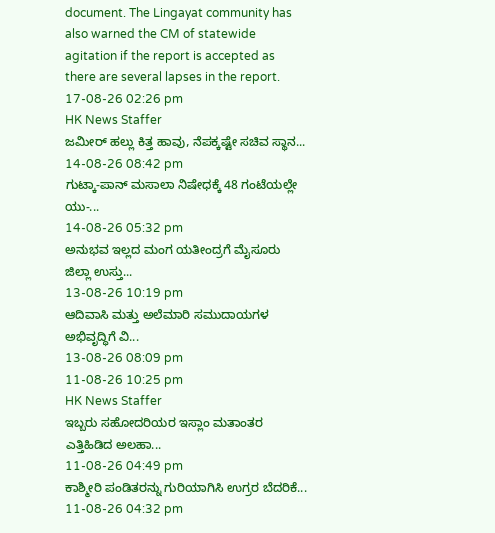document. The Lingayat community has also warned the CM of statewide agitation if the report is accepted as there are several lapses in the report.
17-08-26 02:26 pm
HK News Staffer
ಜಮೀರ್ ಹಲ್ಲು ಕಿತ್ತ ಹಾವು, ನೆಪಕ್ಕಷ್ಟೇ ಸಚಿವ ಸ್ಥಾನ...
14-08-26 08:42 pm
ಗುಟ್ಕಾ-ಪಾನ್ ಮಸಾಲಾ ನಿಷೇಧಕ್ಕೆ 48 ಗಂಟೆಯಲ್ಲೇ ಯು-...
14-08-26 05:32 pm
ಅನುಭವ ಇಲ್ಲದ ಮಂಗ ಯತೀಂದ್ರಗೆ ಮೈಸೂರು ಜಿಲ್ಲಾ ಉಸ್ತು...
13-08-26 10:19 pm
ಆದಿವಾಸಿ ಮತ್ತು ಅಲೆಮಾರಿ ಸಮುದಾಯಗಳ ಅಭಿವೃದ್ಧಿಗೆ ವಿ...
13-08-26 08:09 pm
11-08-26 10:25 pm
HK News Staffer
ಇಬ್ಬರು ಸಹೋದರಿಯರ ಇಸ್ಲಾಂ ಮತಾಂತರ ಎತ್ತಿಹಿಡಿದ ಅಲಹಾ...
11-08-26 04:49 pm
ಕಾಶ್ಮೀರಿ ಪಂಡಿತರನ್ನು ಗುರಿಯಾಗಿಸಿ ಉಗ್ರರ ಬೆದರಿಕೆ...
11-08-26 04:32 pm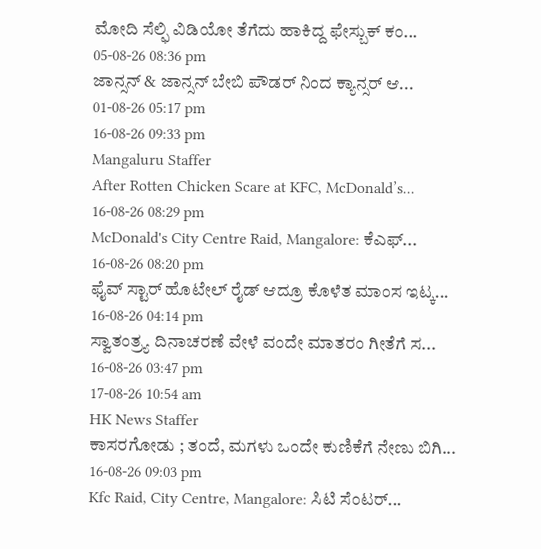ಮೋದಿ ಸೆಲ್ಫಿ ವಿಡಿಯೋ ತೆಗೆದು ಹಾಕಿದ್ದ ಫೇಸ್ಬುಕ್ ಕಂ...
05-08-26 08:36 pm
ಜಾನ್ಸನ್ & ಜಾನ್ಸನ್ ಬೇಬಿ ಪೌಡರ್ ನಿಂದ ಕ್ಯಾನ್ಸರ್ ಆ...
01-08-26 05:17 pm
16-08-26 09:33 pm
Mangaluru Staffer
After Rotten Chicken Scare at KFC, McDonald’s...
16-08-26 08:29 pm
McDonald's City Centre Raid, Mangalore: ಕೆಎಫ್...
16-08-26 08:20 pm
ಫೈವ್ ಸ್ಟಾರ್ ಹೊಟೇಲ್ ರೈಡ್ ಆದ್ರೂ ಕೊಳೆತ ಮಾಂಸ ಇಟ್ಕ...
16-08-26 04:14 pm
ಸ್ವಾತಂತ್ರ್ಯ ದಿನಾಚರಣೆ ವೇಳೆ ವಂದೇ ಮಾತರಂ ಗೀತೆಗೆ ಸ...
16-08-26 03:47 pm
17-08-26 10:54 am
HK News Staffer
ಕಾಸರಗೋಡು ; ತಂದೆ, ಮಗಳು ಒಂದೇ ಕುಣಿಕೆಗೆ ನೇಣು ಬಿಗಿ...
16-08-26 09:03 pm
Kfc Raid, City Centre, Mangalore: ಸಿಟಿ ಸೆಂಟರ್...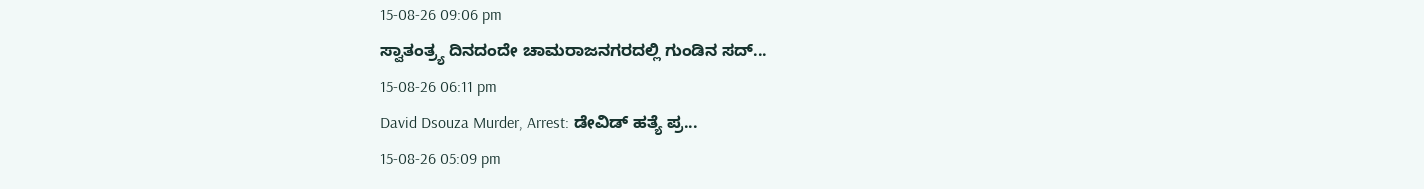15-08-26 09:06 pm
ಸ್ವಾತಂತ್ರ್ಯ ದಿನದಂದೇ ಚಾಮರಾಜನಗರದಲ್ಲಿ ಗುಂಡಿನ ಸದ್...
15-08-26 06:11 pm
David Dsouza Murder, Arrest: ಡೇವಿಡ್ ಹತ್ಯೆ ಪ್ರ...
15-08-26 05:09 pm